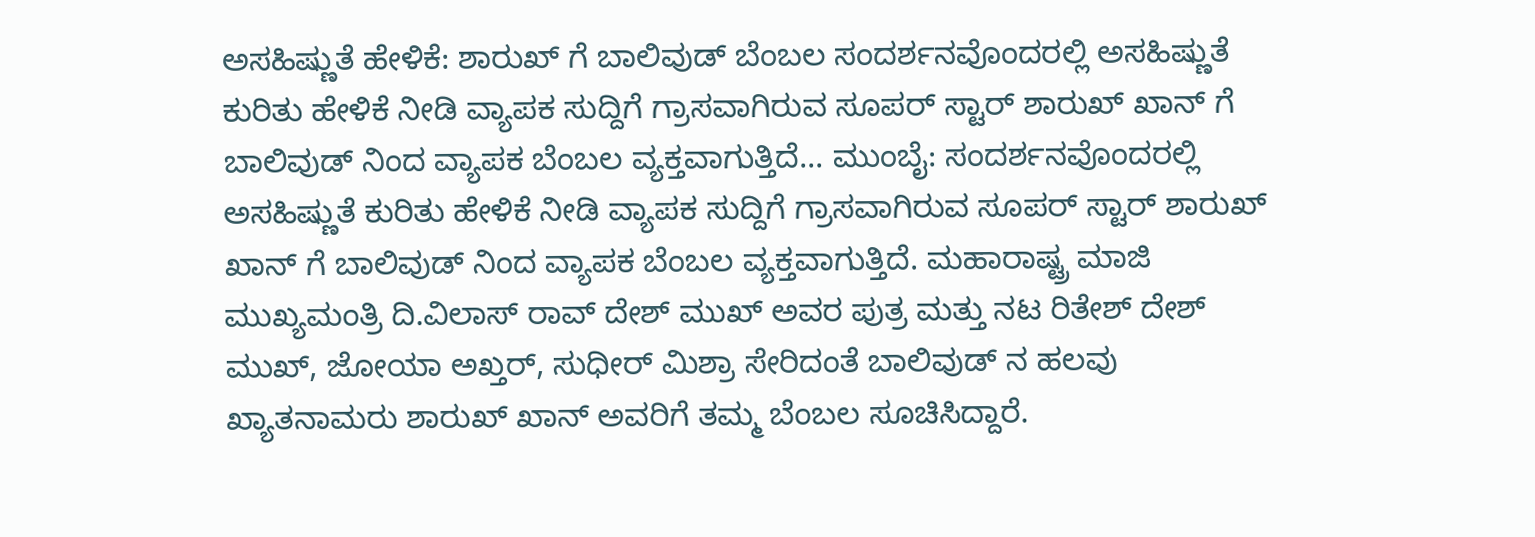ಅಸಹಿಷ್ಣುತೆ ಹೇಳಿಕೆ: ಶಾರುಖ್ ಗೆ ಬಾಲಿವುಡ್ ಬೆಂಬಲ ಸಂದರ್ಶನವೊಂದರಲ್ಲಿ ಅಸಹಿಷ್ಣುತೆ ಕುರಿತು ಹೇಳಿಕೆ ನೀಡಿ ವ್ಯಾಪಕ ಸುದ್ದಿಗೆ ಗ್ರಾಸವಾಗಿರುವ ಸೂಪರ್ ಸ್ಟಾರ್ ಶಾರುಖ್ ಖಾನ್ ಗೆ ಬಾಲಿವುಡ್ ನಿಂದ ವ್ಯಾಪಕ ಬೆಂಬಲ ವ್ಯಕ್ತವಾಗುತ್ತಿದೆ... ಮುಂಬೈ: ಸಂದರ್ಶನವೊಂದರಲ್ಲಿ ಅಸಹಿಷ್ಣುತೆ ಕುರಿತು ಹೇಳಿಕೆ ನೀಡಿ ವ್ಯಾಪಕ ಸುದ್ದಿಗೆ ಗ್ರಾಸವಾಗಿರುವ ಸೂಪರ್ ಸ್ಟಾರ್ ಶಾರುಖ್ ಖಾನ್ ಗೆ ಬಾಲಿವುಡ್ ನಿಂದ ವ್ಯಾಪಕ ಬೆಂಬಲ ವ್ಯಕ್ತವಾಗುತ್ತಿದೆ. ಮಹಾರಾಷ್ಟ್ರ ಮಾಜಿ ಮುಖ್ಯಮಂತ್ರಿ ದಿ.ವಿಲಾಸ್ ರಾವ್ ದೇಶ್ ಮುಖ್ ಅವರ ಪುತ್ರ ಮತ್ತು ನಟ ರಿತೇಶ್ ದೇಶ್ ಮುಖ್, ಜೋಯಾ ಅಖ್ತರ್, ಸುಧೀರ್ ಮಿಶ್ರಾ ಸೇರಿದಂತೆ ಬಾಲಿವುಡ್ ನ ಹಲವು ಖ್ಯಾತನಾಮರು ಶಾರುಖ್ ಖಾನ್ ಅವರಿಗೆ ತಮ್ಮ ಬೆಂಬಲ ಸೂಚಿಸಿದ್ದಾರೆ.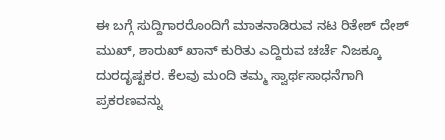ಈ ಬಗ್ಗೆ ಸುದ್ದಿಗಾರರೊಂದಿಗೆ ಮಾತನಾಡಿರುವ ನಟ ರಿತೇಶ್ ದೇಶ್ ಮುಖ್, ಶಾರುಖ್ ಖಾನ್ ಕುರಿತು ಎದ್ದಿರುವ ಚರ್ಚೆ ನಿಜಕ್ಕೂ ದುರದೃಷ್ಟಕರ. ಕೆಲವು ಮಂದಿ ತಮ್ಮ ಸ್ವಾರ್ಥಸಾಧನೆಗಾಗಿ ಪ್ರಕರಣವನ್ನು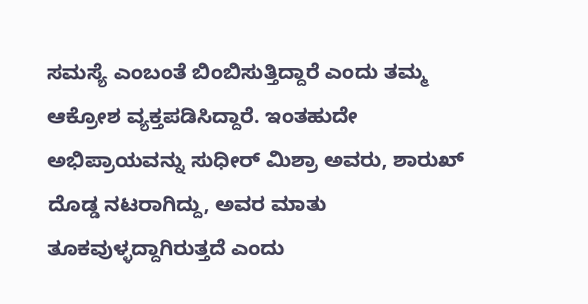ಸಮಸ್ಯೆ ಎಂಬಂತೆ ಬಿಂಬಿಸುತ್ತಿದ್ದಾರೆ ಎಂದು ತಮ್ಮ ಆಕ್ರೋಶ ವ್ಯಕ್ತಪಡಿಸಿದ್ದಾರೆ. ಇಂತಹುದೇ ಅಭಿಪ್ರಾಯವನ್ನು ಸುಧೀರ್ ಮಿಶ್ರಾ ಅವರು, ಶಾರುಖ್ ದೊಡ್ಡ ನಟರಾಗಿದ್ದು, ಅವರ ಮಾತು ತೂಕವುಳ್ಳದ್ದಾಗಿರುತ್ತದೆ ಎಂದು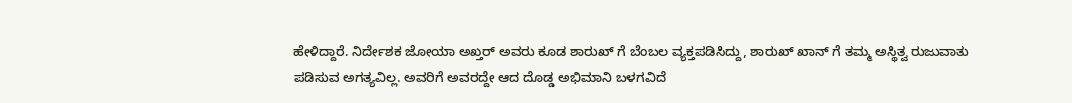ಹೇಳಿದ್ದಾರೆ. ನಿರ್ದೇಶಕ ಜೋಯಾ ಅಖ್ತರ್ ಅವರು ಕೂಡ ಶಾರುಖ್ ಗೆ ಬೆಂಬಲ ವ್ಯಕ್ತಪಡಿಸಿದ್ದು, ಶಾರುಖ್ ಖಾನ್ ಗೆ ತಮ್ಮ ಅಸ್ಥಿತ್ವ ರುಜುವಾತು ಪಡಿಸುವ ಅಗತ್ಯವಿಲ್ಲ. ಅವರಿಗೆ ಅವರದ್ದೇ ಆದ ದೊಡ್ಡ ಅಭಿಮಾನಿ ಬಳಗವಿದೆ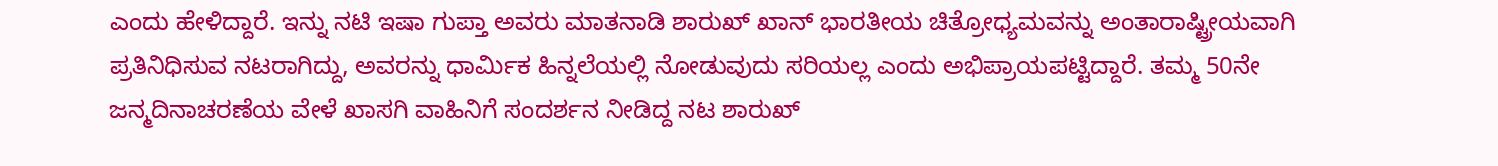ಎಂದು ಹೇಳಿದ್ದಾರೆ. ಇನ್ನು ನಟಿ ಇಷಾ ಗುಪ್ತಾ ಅವರು ಮಾತನಾಡಿ ಶಾರುಖ್ ಖಾನ್ ಭಾರತೀಯ ಚಿತ್ರೋಧ್ಯಮವನ್ನು ಅಂತಾರಾಷ್ಟ್ರೀಯವಾಗಿ ಪ್ರತಿನಿಧಿಸುವ ನಟರಾಗಿದ್ದು, ಅವರನ್ನು ಧಾರ್ಮಿಕ ಹಿನ್ನಲೆಯಲ್ಲಿ ನೋಡುವುದು ಸರಿಯಲ್ಲ ಎಂದು ಅಭಿಪ್ರಾಯಪಟ್ಟಿದ್ದಾರೆ. ತಮ್ಮ 50ನೇ ಜನ್ಮದಿನಾಚರಣೆಯ ವೇಳೆ ಖಾಸಗಿ ವಾಹಿನಿಗೆ ಸಂದರ್ಶನ ನೀಡಿದ್ದ ನಟ ಶಾರುಖ್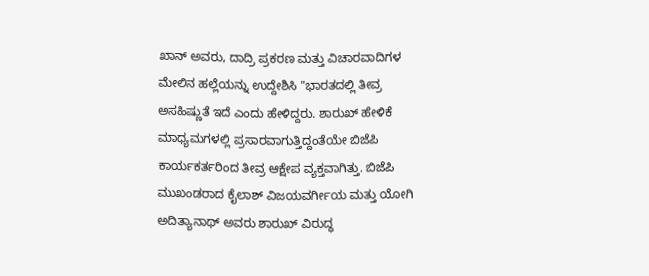ಖಾನ್ ಅವರು, ದಾದ್ರಿ ಪ್ರಕರಣ ಮತ್ತು ವಿಚಾರವಾದಿಗಳ ಮೇಲಿನ ಹಲ್ಲೆಯನ್ನು ಉದ್ದೇಶಿಸಿ "ಭಾರತದಲ್ಲಿ ತೀವ್ರ ಅಸಹಿಷ್ಣುತೆ ಇದೆ ಎಂದು ಹೇಳಿದ್ದರು. ಶಾರುಖ್ ಹೇಳಿಕೆ ಮಾಧ್ಯಮಗಳಲ್ಲಿ ಪ್ರಸಾರವಾಗುತ್ತಿದ್ದಂತೆಯೇ ಬಿಜೆಪಿ ಕಾರ್ಯಕರ್ತರಿಂದ ತೀವ್ರ ಆಕ್ಷೇಪ ವ್ಯಕ್ತವಾಗಿತ್ತು. ಬಿಜೆಪಿ ಮುಖಂಡರಾದ ಕೈಲಾಶ್ ವಿಜಯವರ್ಗೀಯ ಮತ್ತು ಯೋಗಿ ಅದಿತ್ಯಾನಾಥ್ ಅವರು ಶಾರುಖ್ ವಿರುದ್ಧ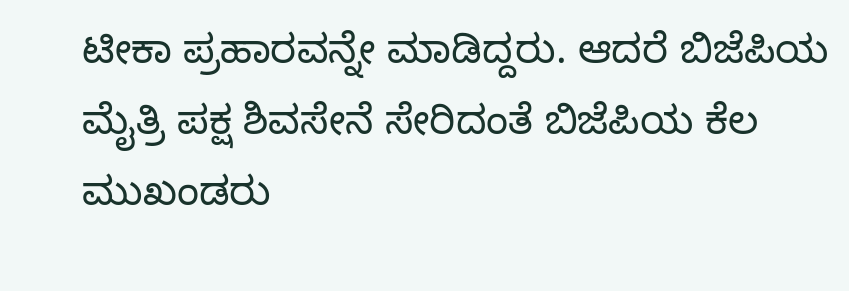ಟೀಕಾ ಪ್ರಹಾರವನ್ನೇ ಮಾಡಿದ್ದರು. ಆದರೆ ಬಿಜೆಪಿಯ ಮೈತ್ರಿ ಪಕ್ಷ ಶಿವಸೇನೆ ಸೇರಿದಂತೆ ಬಿಜೆಪಿಯ ಕೆಲ ಮುಖಂಡರು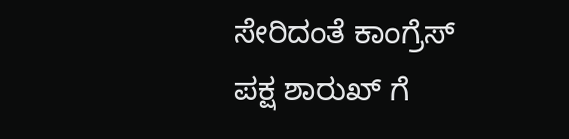ಸೇರಿದಂತೆ ಕಾಂಗ್ರೆಸ್ ಪಕ್ಷ ಶಾರುಖ್ ಗೆ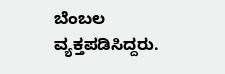ಬೆಂಬಲ ವ್ಯಕ್ತಪಡಿಸಿದ್ದರು.